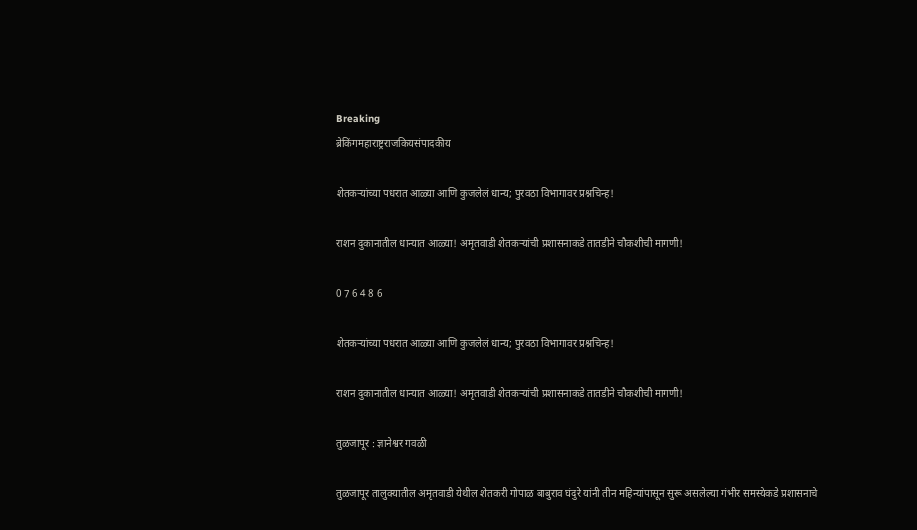Breaking
ब्रेकिंगमहाराष्ट्रराजकियसंपादकीय

शेतकऱ्यांच्या पधरात आळ्या आणि कुजलेलं धान्य; पुरवठा विभागावर प्रश्नचिन्ह!

राशन दुकानातील धान्यात आळ्या! अमृतवाडी शेतकऱ्यांची प्रशासनाकडे तातडीने चौकशीची मागणी!

0 7 6 4 8 6

शेतकऱ्यांच्या पधरात आळ्या आणि कुजलेलं धान्य; पुरवठा विभागावर प्रश्नचिन्ह!

राशन दुकानातील धान्यात आळ्या! अमृतवाडी शेतकऱ्यांची प्रशासनाकडे तातडीने चौकशीची मागणी!

तुळजापूर : ज्ञानेश्वर गवळी

तुळजापूर तालुक्यातील अमृतवाडी येथील शेतकरी गोपाळ बाबुराव घंदुरे यांनी तीन महिन्यांपासून सुरू असलेल्या गंभीर समस्येकडे प्रशासनाचे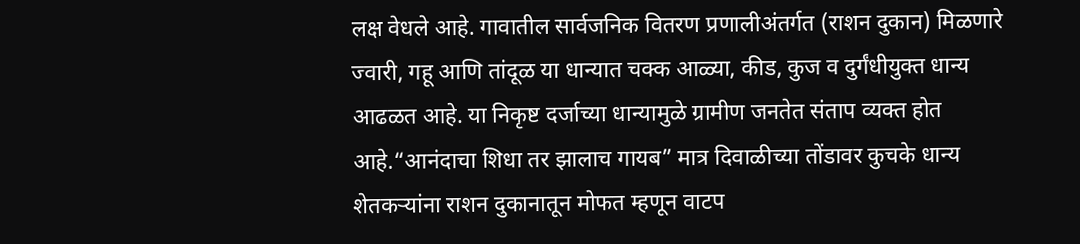लक्ष वेधले आहे. गावातील सार्वजनिक वितरण प्रणालीअंतर्गत (राशन दुकान) मिळणारे ज्वारी, गहू आणि तांदूळ या धान्यात चक्क आळ्या, कीड, कुज व दुर्गंधीयुक्त धान्य आढळत आहे. या निकृष्ट दर्जाच्या धान्यामुळे ग्रामीण जनतेत संताप व्यक्त होत आहे.“आनंदाचा शिधा तर झालाच गायब” मात्र दिवाळीच्या तोंडावर कुचके धान्य शेतकऱ्यांना राशन दुकानातून मोफत म्हणून वाटप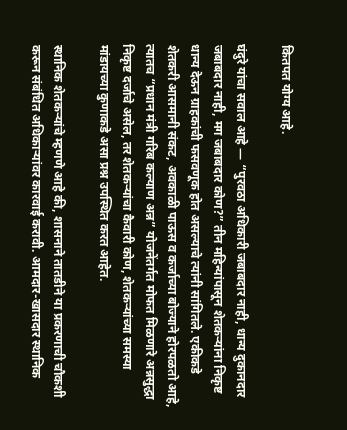कितपत योग्य आहे.

घंदुरे यांचा सवाल आहे — “पुरवठा अधिकारी जबाबदार नाही, धान्य दुकानदार जबाबदार नाही, मग जबाबदार कोण?” तीन महिन्यांपासून शेतकऱ्यांना निकृष्ट धान्य देऊन ग्राहकांची फसवणूक होत असल्याचे त्यांनी सांगितले. एकीकडे शेतकरी आसमानी संकट, अवकाळी पाऊस व कर्जाच्या बोज्याने होरपळतो आहे, त्यातच “प्रधान मंत्री गरिब कल्याण अन्न” योजनेंतर्गत मोफत मिळणारे अन्नसुद्धा निकृष्ट दर्जाचे असेल, तर शेतकऱ्यांचा कैवारी कोण, शेतकऱ्यांच्या समस्या मांडायच्या कुणाकडे असा प्रश्न उपस्थित करत आहेत.

स्थानिक शेतकऱ्यांचे म्हणणे आहे की, शासनाने तातडीने या प्रकरणाची चौकशी करून संबंधित अधिकाऱ्यांवर कारवाई करावी. आमदार-खासदार स्थानिक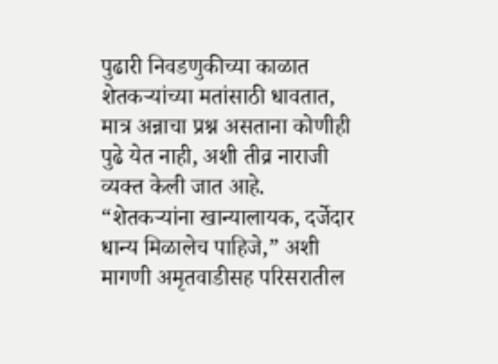पुढारी निवडणुकीच्या काळात शेतकऱ्यांच्या मतांसाठी धावतात, मात्र अन्नाचा प्रश्न असताना कोणीही पुढे येत नाही, अशी तीव्र नाराजी व्यक्त केली जात आहे. “शेतकऱ्यांना खान्यालायक, दर्जेदार धान्य मिळालेच पाहिजे,” अशी मागणी अमृतवाडीसह परिसरातील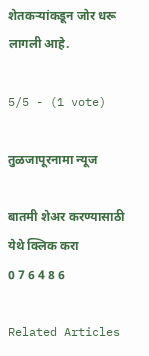शेतकऱ्यांकडून जोर धरू लागली आहे.

5/5 - (1 vote)

तुळजापूरनामा न्यूज

बातमी शेअर करण्यासाठी येथे क्लिक करा
0 7 6 4 8 6

Related Articles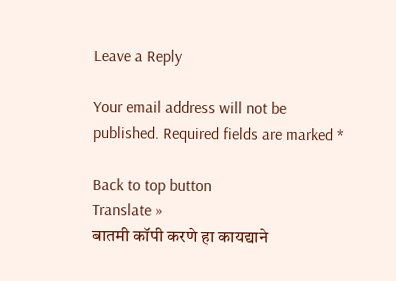Leave a Reply

Your email address will not be published. Required fields are marked *

Back to top button
Translate »
बातमी कॉपी करणे हा कायद्याने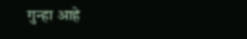गुन्हा आहे